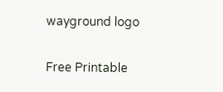wayground logo

Free Printable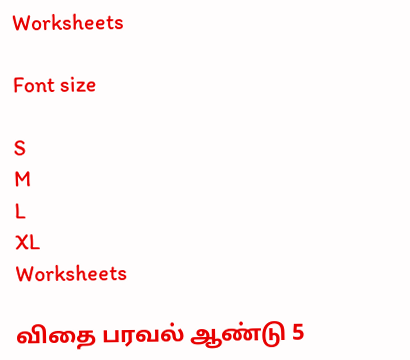Worksheets

Font size

S
M
L
XL
Worksheets

விதை பரவல் ஆண்டு 5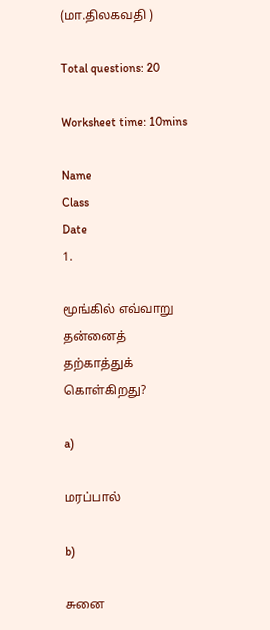(மா.திலகவதி )

Total questions: 20

Worksheet time: 10mins

Name
Class
Date
1.

மூங்கில் எவ்வாறு தன்னைத் தற்காத்துக் கொள்கிறது?

a)

மரப்பால்

b)

சுனை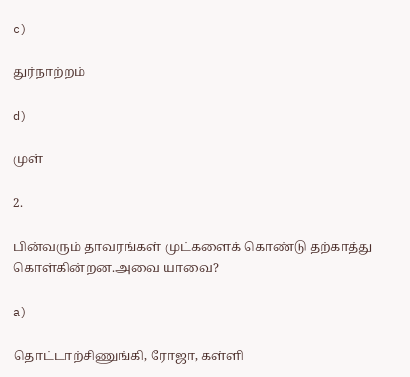c)

துர்நாற்றம்

d)

முள்

2.

பின்வரும் தாவரங்கள் முட்களைக் கொண்டு தற்காத்து கொள்கின்றன.அவை யாவை?

a)

தொட்டாற்சிணுங்கி, ரோஜா, கள்ளி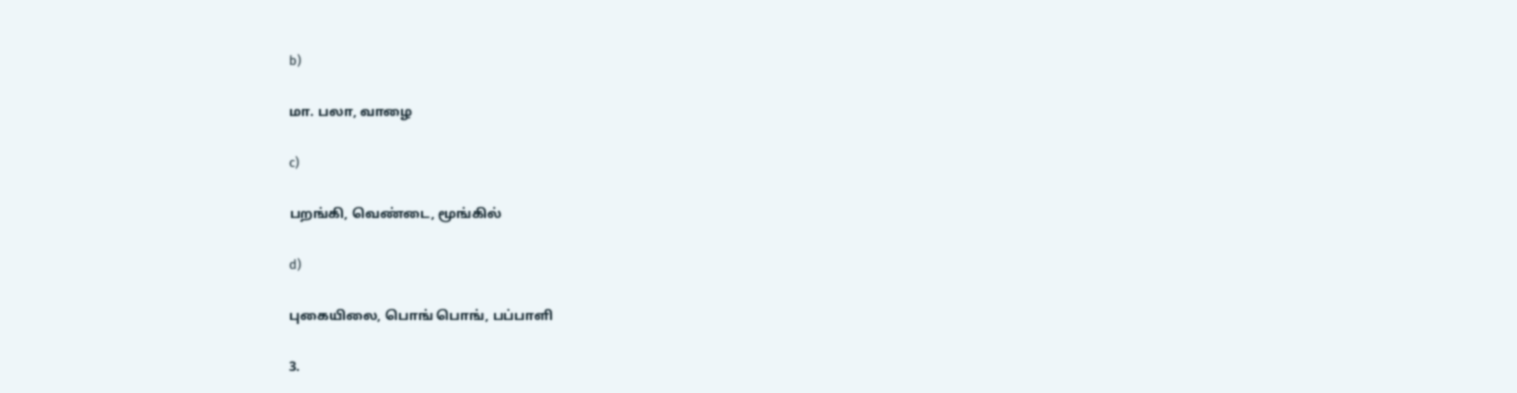b)

மா. பலா, வாழை

c)

பறங்கி, வெண்டை, மூங்கில்

d)

புகையிலை, பொங் பொங், பப்பாளி

3.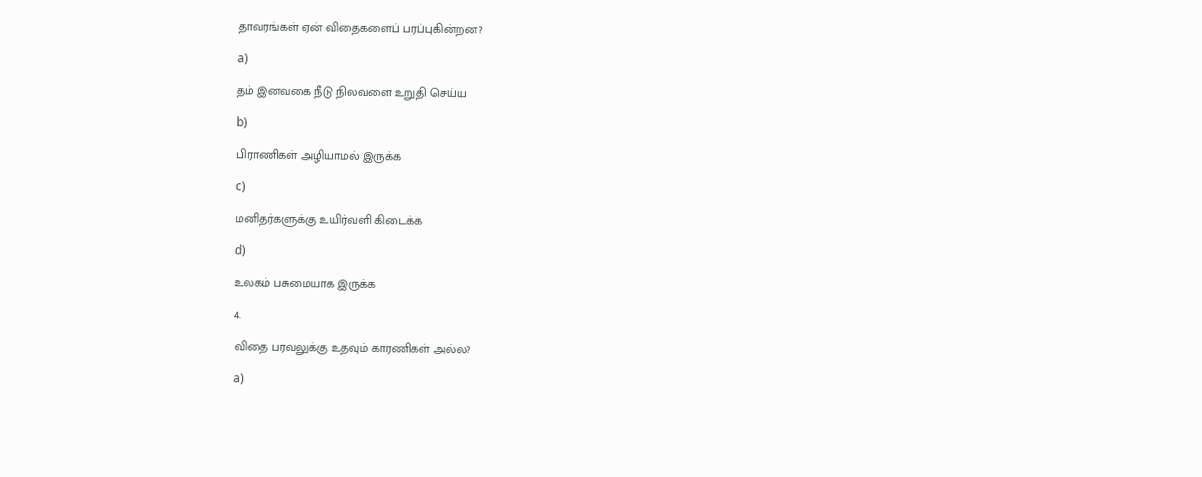தாவரங்கள் ஏன் விதைகளைப் பரப்புகின்றன?

a)

தம் இனவகை நீடு நிலவளை உறுதி செய்ய

b)

பிராணிகள் அழியாமல் இருக்க

c)

மனிதர்களுக்கு உயிர்வளி கிடைக்க

d)

உலகம் பசுமையாக இருக்க

4.

விதை பரவலுக்கு உதவும் காரணிகள் அல்ல?

a)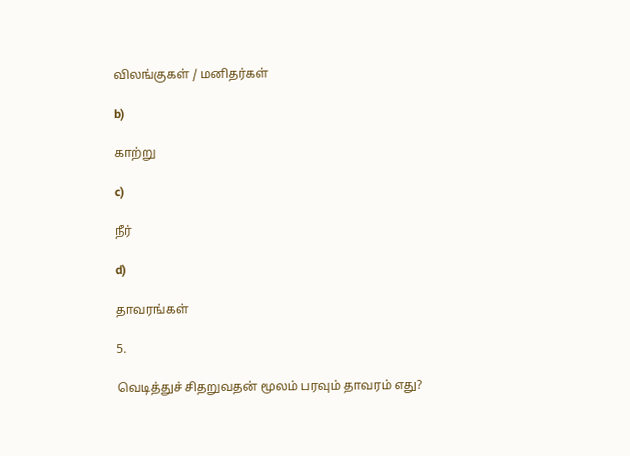விலங்குகள் / மனிதர்கள்

b)

காற்று

c)

நீர்

d)

தாவரங்கள்

5.

வெடித்துச் சிதறுவதன் மூலம் பரவும் தாவரம் எது?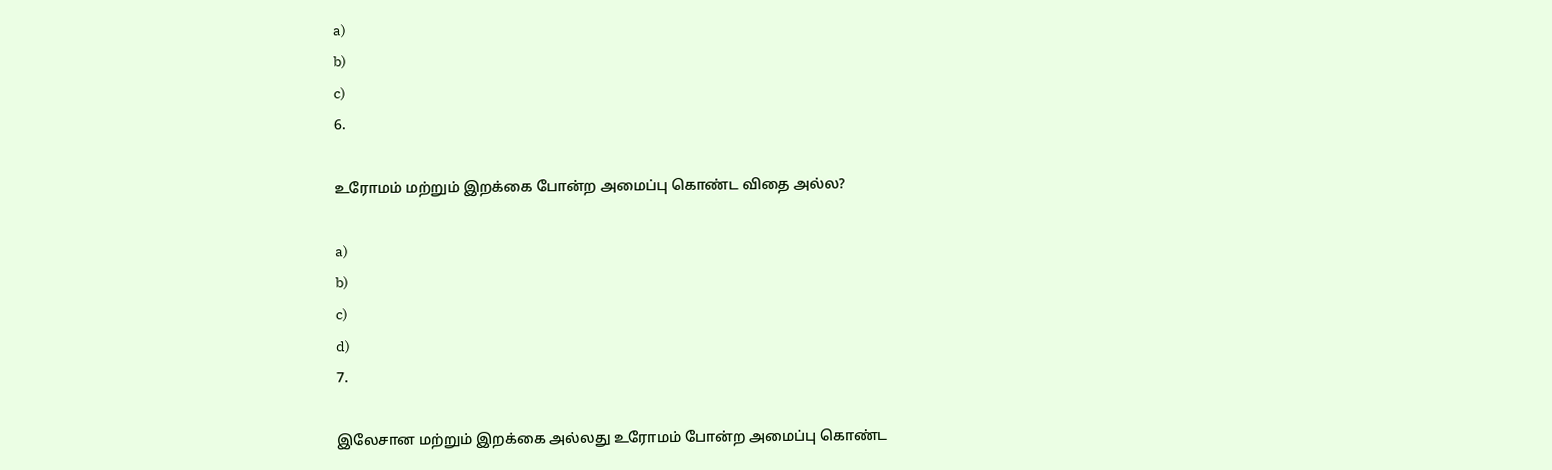a)
b)
c)
6.

உரோமம் மற்றும் இறக்கை போன்ற அமைப்பு கொண்ட விதை அல்ல?

a)
b)
c)
d)
7.

இலேசான மற்றும் இறக்கை அல்லது உரோமம் போன்ற அமைப்பு கொண்ட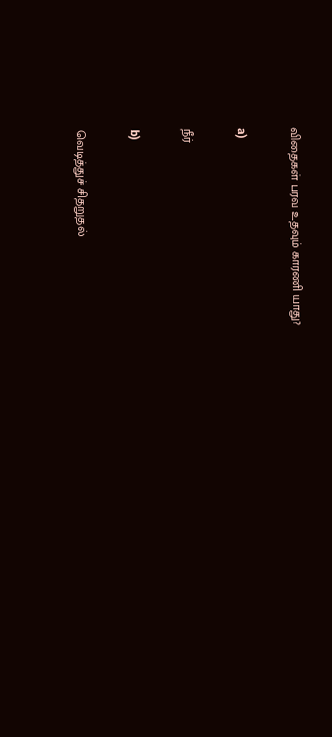விதைகள் பரவ உதவும் காரணி யாது?

a)

நீர்

b)

வெடித்துச் சிதறுதல்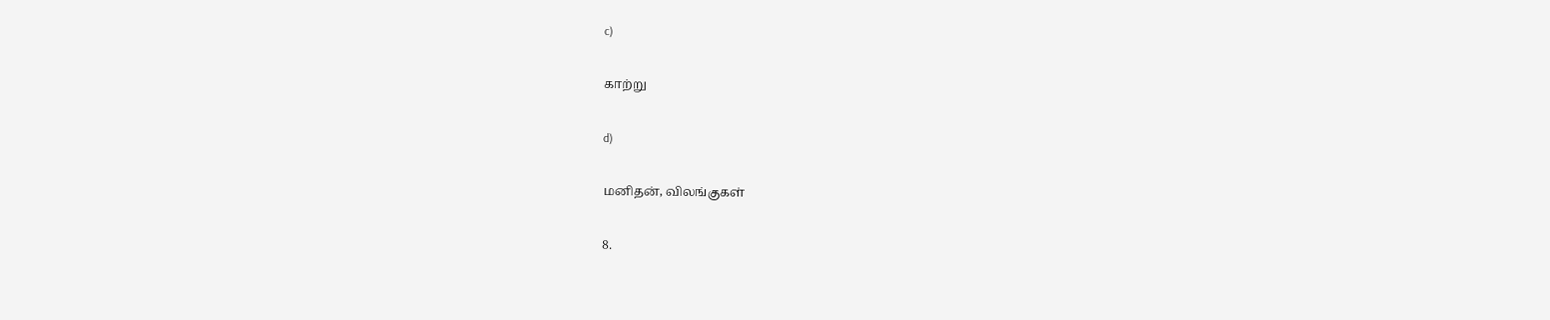c)

காற்று

d)

மனிதன், விலங்குகள்

8.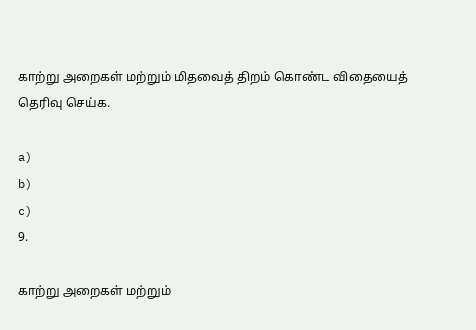காற்று அறைகள் மற்றும் மிதவைத் திறம் கொண்ட விதையைத் தெரிவு செய்க.

a)
b)
c)
9.

காற்று அறைகள் மற்றும்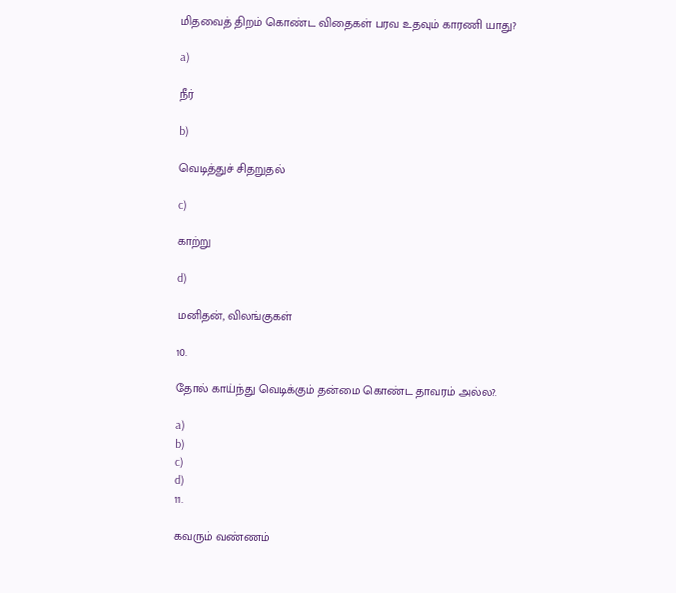மிதவைத் திறம் கொண்ட விதைகள் பரவ உதவும் காரணி யாது?

a)

நீர்

b)

வெடித்துச் சிதறுதல்

c)

காற்று

d)

மனிதன், விலங்குகள்

10.

தோல் காய்ந்து வெடிக்கும் தன்மை கொண்ட தாவரம் அல்ல?.

a)
b)
c)
d)
11.

கவரும் வண்ணம்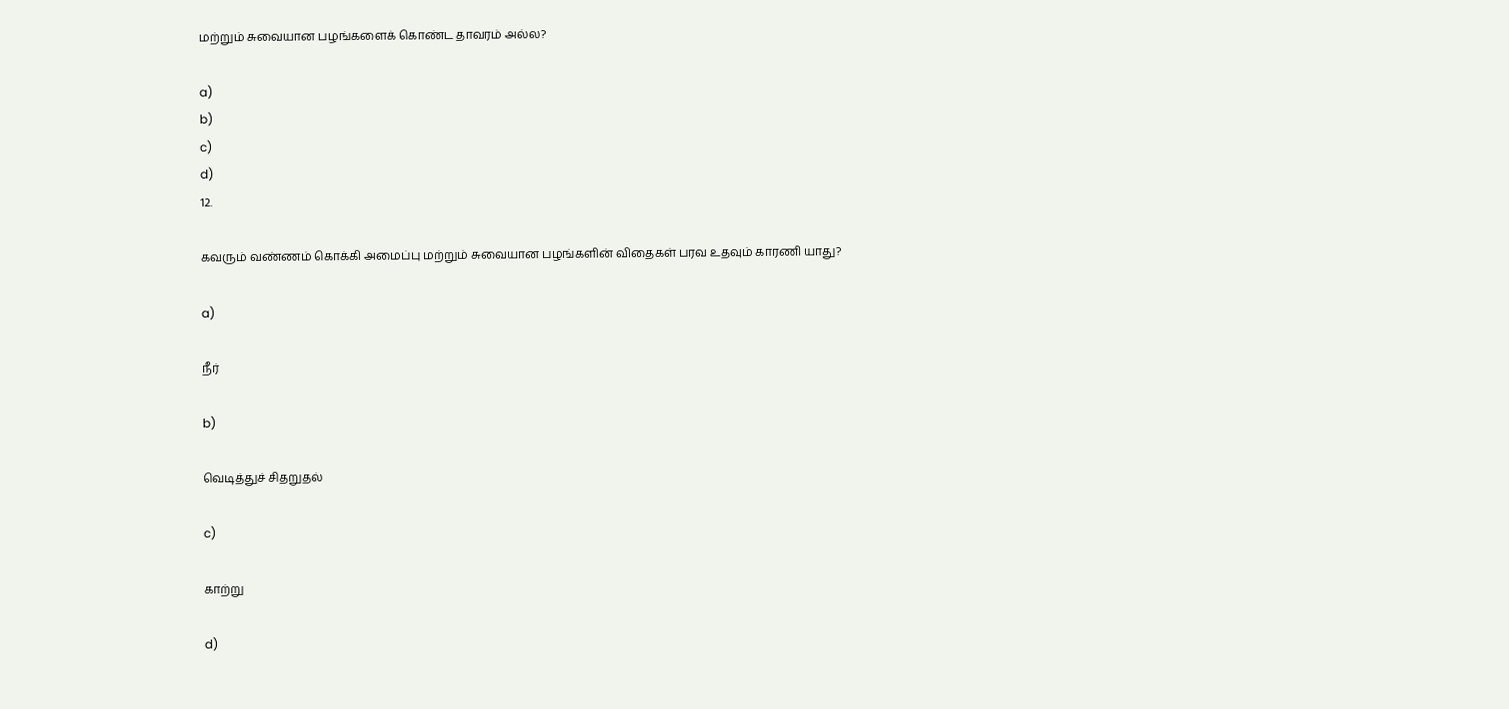மற்றும் சுவையான பழங்களைக் கொண்ட தாவரம் அல்ல?

a)
b)
c)
d)
12.

கவரும் வண்ணம் கொக்கி அமைப்பு மற்றும் சுவையான பழங்களின் விதைகள் பரவ உதவும் காரணி யாது?

a)

நீர்

b)

வெடித்துச் சிதறுதல்

c)

காற்று

d)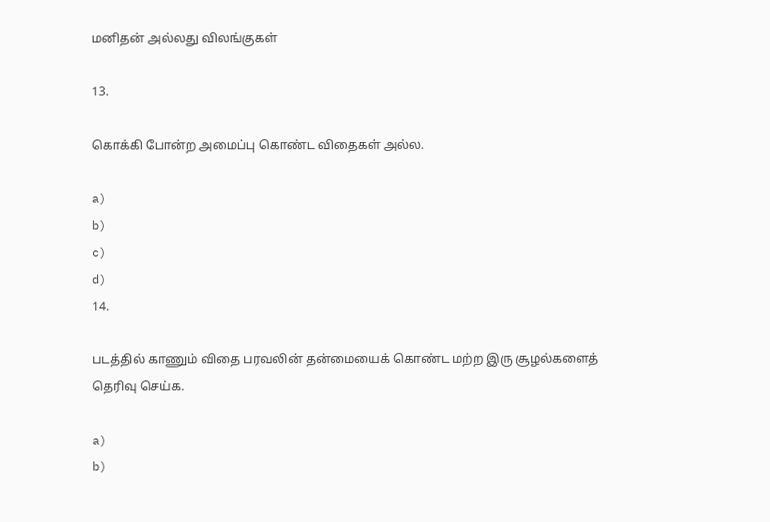மனிதன் அல்லது விலங்குகள்

13.

கொக்கி போன்ற அமைப்பு கொண்ட விதைகள் அல்ல.

a)
b)
c)
d)
14.

படத்தில் காணும் விதை பரவலின் தன்மையைக் கொண்ட மற்ற இரு சூழல்களைத் தெரிவு செய்க.

a)
b)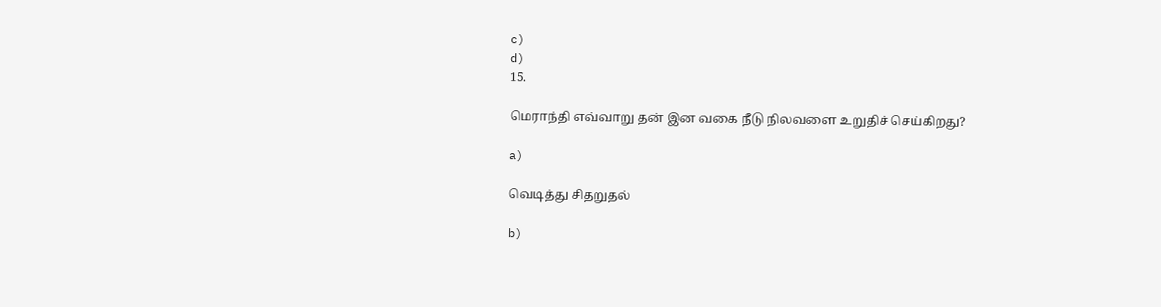c)
d)
15.

மெராந்தி எவ்வாறு தன் இன வகை நீடு நிலவளை உறுதிச் செய்கிறது?

a)

வெடித்து சிதறுதல்

b)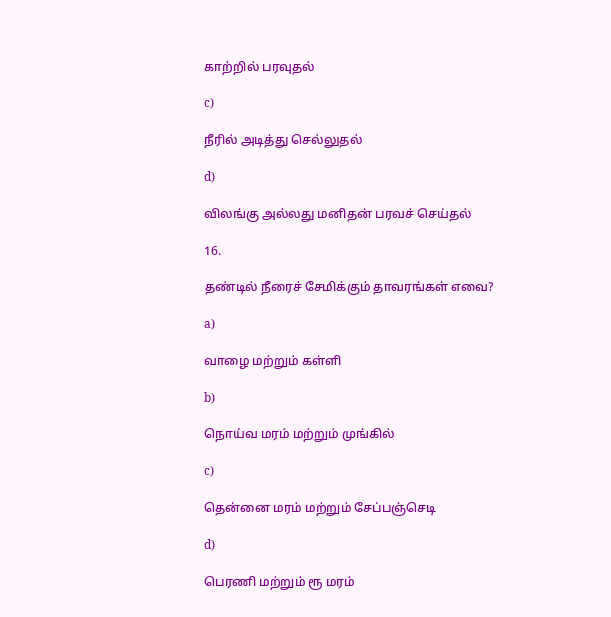காற்றில் பரவுதல்

c)

நீரில் அடித்து செல்லுதல்

d)

விலங்கு அல்லது மனிதன் பரவச் செய்தல்

16.

தண்டில் நீரைச் சேமிக்கும் தாவரங்கள் எவை?

a)

வாழை மற்றும் கள்ளி

b)

நொய்வ மரம் மற்றும் முங்கில்

c)

தென்னை மரம் மற்றும் சேப்பஞ்செடி

d)

பெரணி மற்றும் ரூ மரம்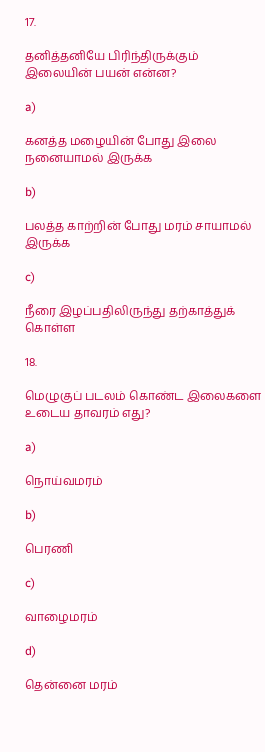17.

தனித்தனியே பிரிந்திருக்கும் இலையின் பயன் என்ன?

a)

கனத்த மழையின் போது இலை நனையாமல் இருக்க

b)

பலத்த காற்றின் போது மரம் சாயாமல் இருக்க

c)

நீரை இழப்பதிலிருந்து தற்காத்துக் கொள்ள

18.

மெழுகுப் படலம் கொண்ட இலைகளை உடைய தாவரம் எது?

a)

நொய்வமரம்

b)

பெரணி

c)

வாழைமரம்

d)

தென்னை மரம்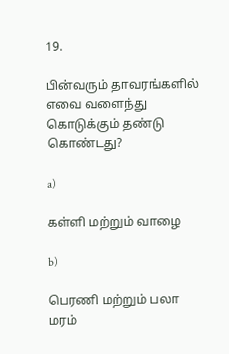19.

பின்வரும் தாவரங்களில் எவை வளைந்து கொடுக்கும் தண்டு கொண்டது?

a)

கள்ளி மற்றும் வாழை

b)

பெரணி மற்றும் பலா மரம்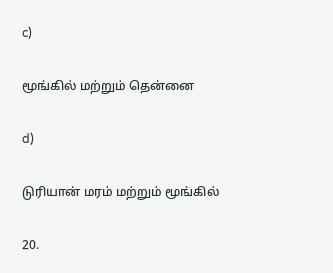c)

மூங்கில் மற்றும் தென்னை

d)

டுரியான் மரம் மற்றும் மூங்கில்

20.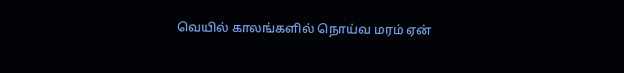வெயில் காலங்களில் நொய்வ மரம் ஏன்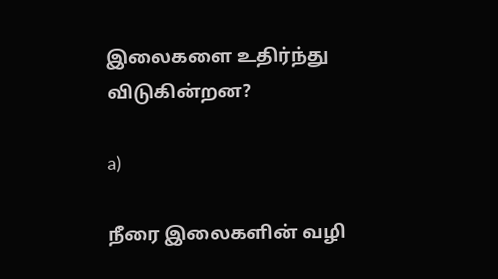இலைகளை உதிர்ந்து விடுகின்றன?

a)

நீரை இலைகளின் வழி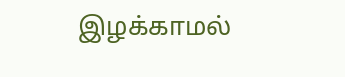இழக்காமல்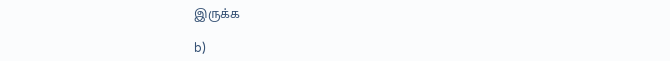இருக்க

b)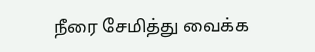நீரை சேமித்து வைக்க